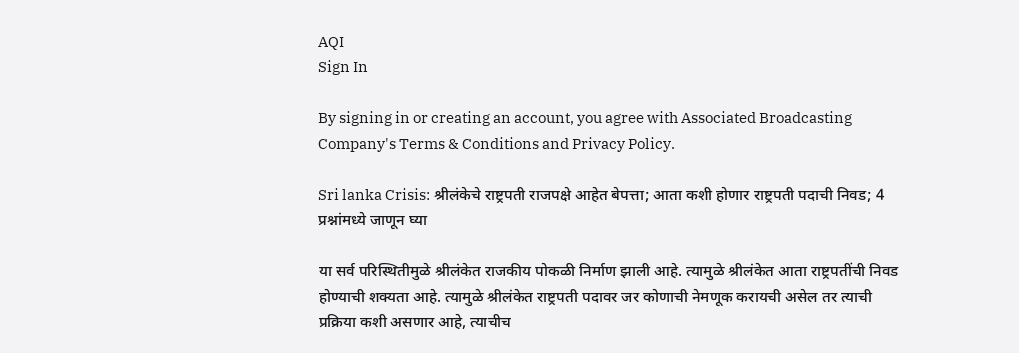AQI
Sign In

By signing in or creating an account, you agree with Associated Broadcasting Company's Terms & Conditions and Privacy Policy.

Sri lanka Crisis: श्रीलंकेचे राष्ट्रपती राजपक्षे आहेत बेपत्ता; आता कशी होणार राष्ट्रपती पदाची निवड; 4 प्रश्नांमध्ये जाणून घ्या

या सर्व परिस्थितीमुळे श्रीलंकेत राजकीय पोकळी निर्माण झाली आहे. त्यामुळे श्रीलंकेत आता राष्ट्रपतींची निवड होण्याची शक्यता आहे. त्यामुळे श्रीलंकेत राष्ट्रपती पदावर जर कोणाची नेमणूक करायची असेल तर त्याची प्रक्रिया कशी असणार आहे, त्याचीच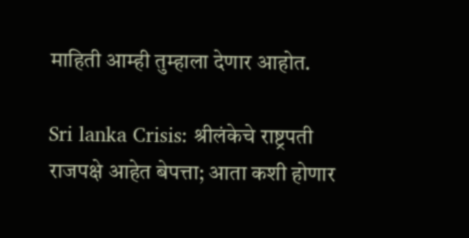माहिती आम्ही तुम्हाला देणार आहोत.

Sri lanka Crisis: श्रीलंकेचे राष्ट्रपती राजपक्षे आहेत बेपत्ता; आता कशी होणार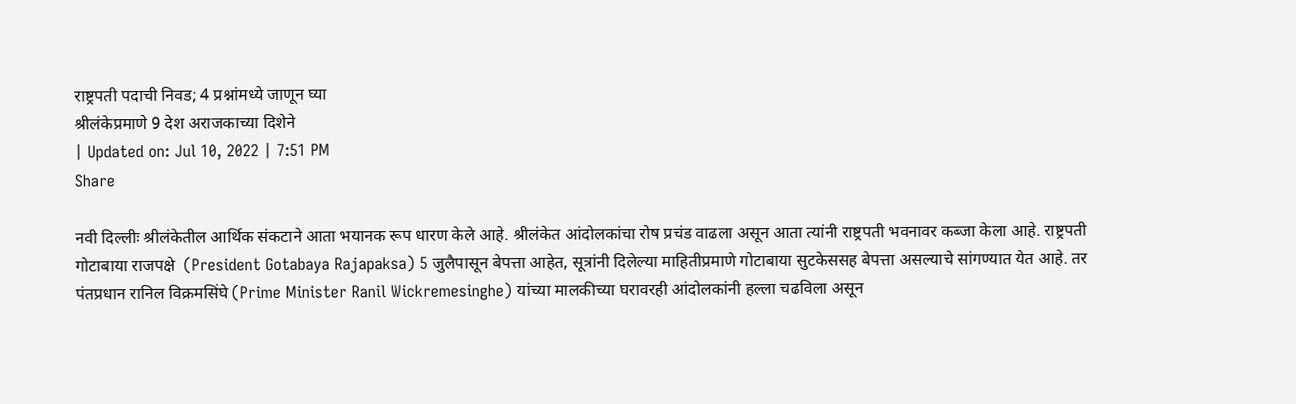राष्ट्रपती पदाची निवड; 4 प्रश्नांमध्ये जाणून घ्या
श्रीलंकेप्रमाणे 9 देश अराजकाच्या दिशेने
| Updated on: Jul 10, 2022 | 7:51 PM
Share

नवी दिल्लीः श्रीलंकेतील आर्थिक संकटाने आता भयानक रूप धारण केले आहे. श्रीलंकेत आंदोलकांचा रोष प्रचंड वाढला असून आता त्यांनी राष्ट्रपती भवनावर कब्जा केला आहे. राष्ट्रपती गोटाबाया राजपक्षे  (President Gotabaya Rajapaksa) 5 जुलैपासून बेपत्ता आहेत, सूत्रांनी दिलेल्या माहितीप्रमाणे गोटाबाया सुटकेससह बेपत्ता असल्याचे सांगण्यात येत आहे. तर पंतप्रधान रानिल विक्रमसिंघे (Prime Minister Ranil Wickremesinghe) यांच्या मालकीच्या घरावरही आंदोलकांनी हल्ला चढविला असून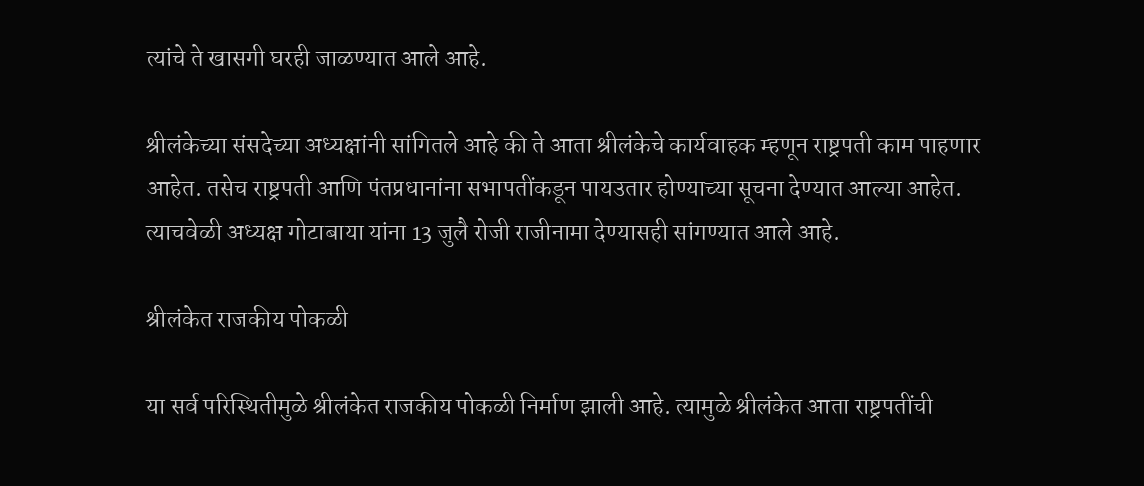त्यांचे ते खासगी घरही जाळण्यात आले आहे.

श्रीलंकेच्या संसदेच्या अध्यक्षांनी सांगितले आहे की ते आता श्रीलंकेचे कार्यवाहक म्हणून राष्ट्रपती काम पाहणार आहेत. तसेच राष्ट्रपती आणि पंतप्रधानांना सभापतींकडून पायउतार होण्याच्या सूचना देण्यात आल्या आहेत. त्याचवेळी अध्यक्ष गोटाबाया यांना 13 जुलै रोजी राजीनामा देण्यासही सांगण्यात आले आहे.

श्रीलंकेत राजकीय पोकळी

या सर्व परिस्थितीमुळे श्रीलंकेत राजकीय पोकळी निर्माण झाली आहे. त्यामुळे श्रीलंकेत आता राष्ट्रपतींची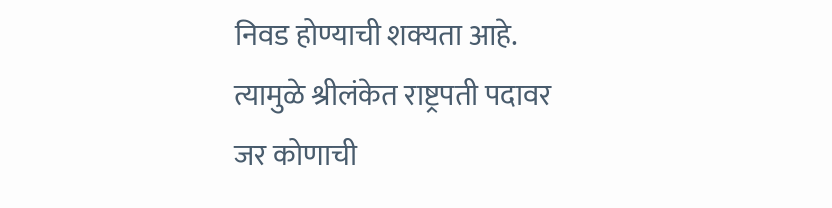निवड होण्याची शक्यता आहे. त्यामुळे श्रीलंकेत राष्ट्रपती पदावर जर कोणाची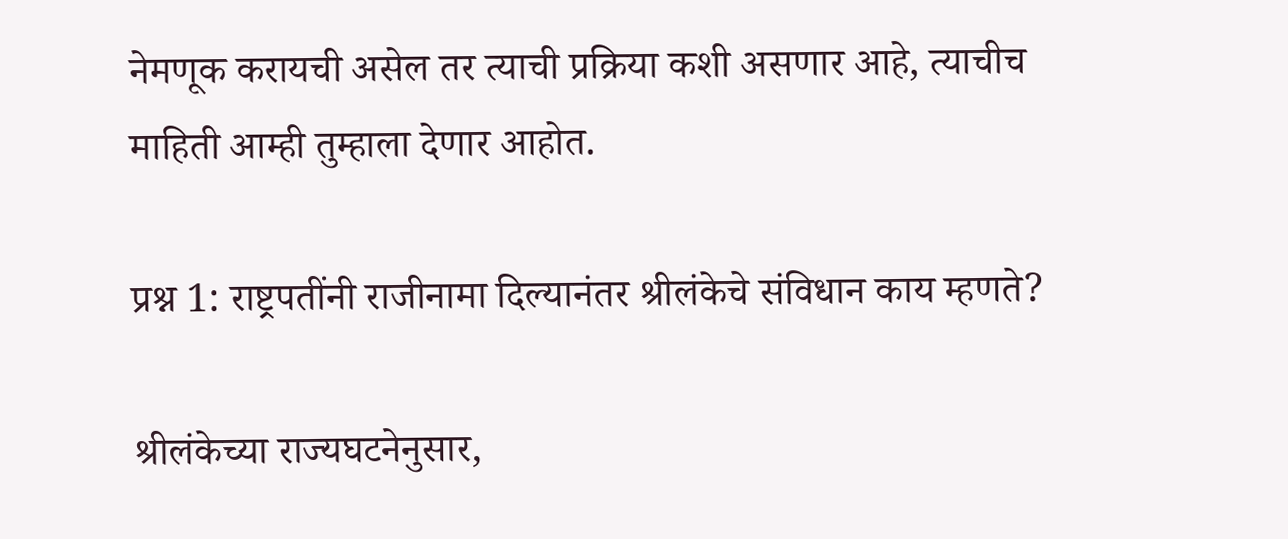नेमणूक करायची असेल तर त्याची प्रक्रिया कशी असणार आहे, त्याचीच माहिती आम्ही तुम्हाला देणार आहोत.

प्रश्न 1: राष्ट्रपतींनी राजीनामा दिल्यानंतर श्रीलंकेचे संविधान काय म्हणते?

श्रीलंकेच्या राज्यघटनेनुसार,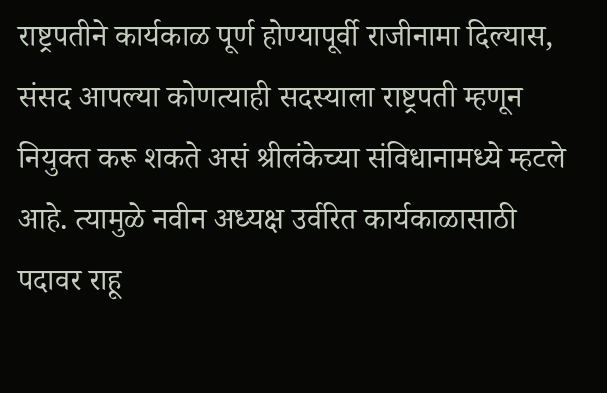राष्ट्रपतीने कार्यकाळ पूर्ण होण्यापूर्वी राजीनामा दिल्यास, संसद आपल्या कोणत्याही सदस्याला राष्ट्रपती म्हणून नियुक्त करू शकते असं श्रीलंकेच्या संविधानामध्ये म्हटले आहे. त्यामुळे नवीन अध्यक्ष उर्वरित कार्यकाळासाठी पदावर राहू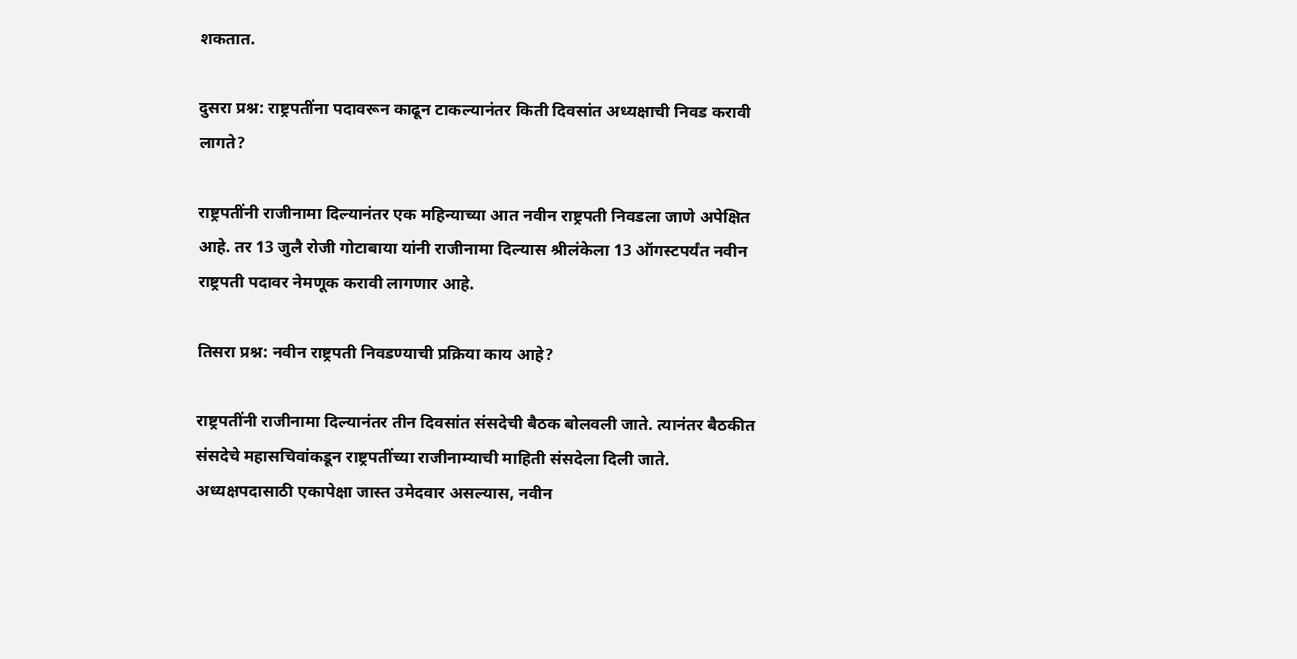शकतात.

दुसरा प्रश्न: राष्ट्रपतींना पदावरून काढून टाकल्यानंतर किती दिवसांत अध्यक्षाची निवड करावी लागते?

राष्ट्रपतींनी राजीनामा दिल्यानंतर एक महिन्याच्या आत नवीन राष्ट्रपती निवडला जाणे अपेक्षित आहे. तर 13 जुलै रोजी गोटाबाया यांनी राजीनामा दिल्यास श्रीलंकेला 13 ऑगस्टपर्यंत नवीन राष्ट्रपती पदावर नेमणूक करावी लागणार आहे.

तिसरा प्रश्न: नवीन राष्ट्रपती निवडण्याची प्रक्रिया काय आहे?

राष्ट्रपतींनी राजीनामा दिल्यानंतर तीन दिवसांत संसदेची बैठक बोलवली जाते. त्यानंतर बैठकीत संसदेचे महासचिवांकडून राष्ट्रपतींच्या राजीनाम्याची माहिती संसदेला दिली जाते. अध्यक्षपदासाठी एकापेक्षा जास्त उमेदवार असल्यास, नवीन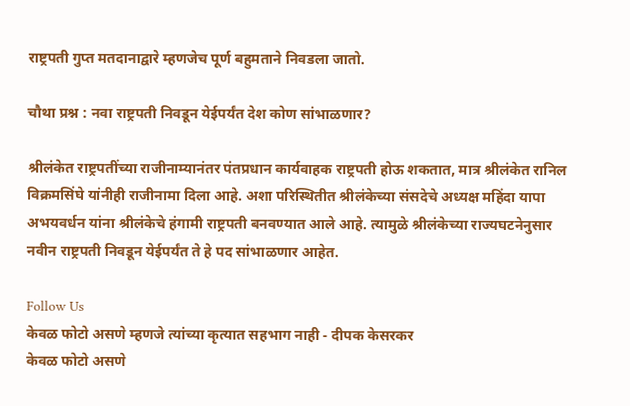राष्ट्रपती गुप्त मतदानाद्वारे म्हणजेच पूर्ण बहुमताने निवडला जातो.

चौथा प्रश्न : नवा राष्ट्रपती निवडून येईपर्यंत देश कोण सांभाळणार?

श्रीलंकेत राष्ट्रपतींच्या राजीनाम्यानंतर पंतप्रधान कार्यवाहक राष्ट्रपती होऊ शकतात, मात्र श्रीलंकेत रानिल विक्रमसिंघे यांनीही राजीनामा दिला आहे. अशा परिस्थितीत श्रीलंकेच्या संसदेचे अध्यक्ष महिंदा यापा अभयवर्धन यांना श्रीलंकेचे हंगामी राष्ट्रपती बनवण्यात आले आहे. त्यामुळे श्रीलंकेच्या राज्यघटनेनुसार नवीन राष्ट्रपती निवडून येईपर्यंत ते हे पद सांभाळणार आहेत.

Follow Us
केवळ फोटो असणे म्हणजे त्यांच्या कृत्यात सहभाग नाही - दीपक केसरकर
केवळ फोटो असणे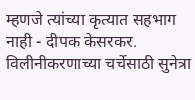म्हणजे त्यांच्या कृत्यात सहभाग नाही - दीपक केसरकर.
विलीनीकरणाच्या चर्चेसाठी सुनेत्रा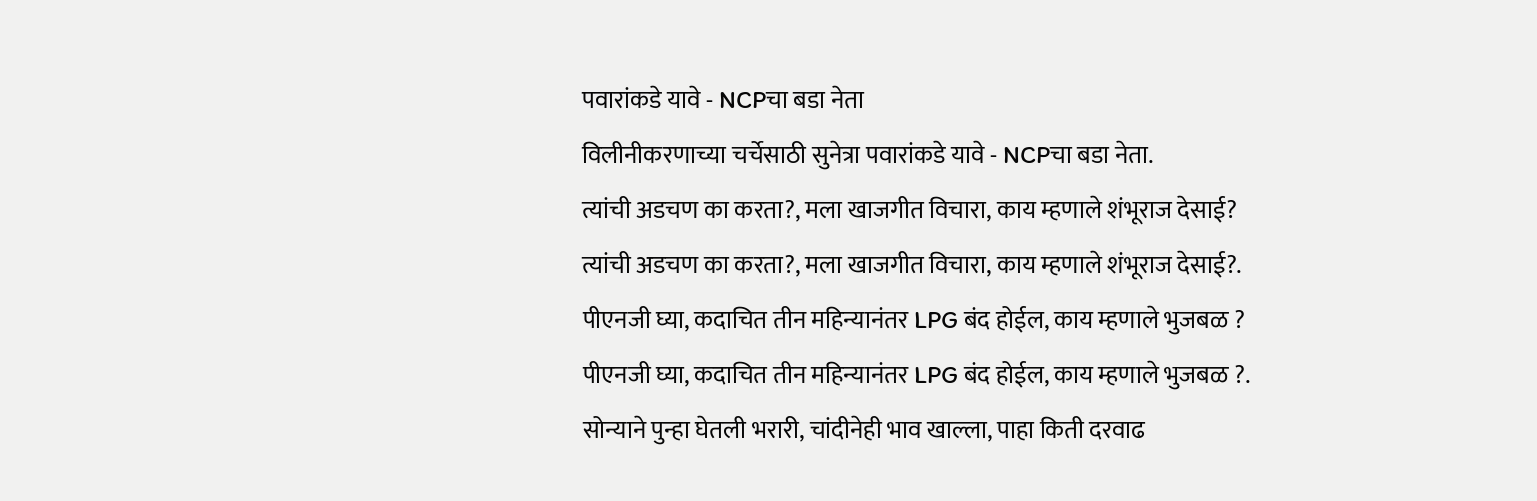पवारांकडे यावे - NCPचा बडा नेता
विलीनीकरणाच्या चर्चेसाठी सुनेत्रा पवारांकडे यावे - NCPचा बडा नेता.
त्यांची अडचण का करता?, मला खाजगीत विचारा, काय म्हणाले शंभूराज देसाई?
त्यांची अडचण का करता?, मला खाजगीत विचारा, काय म्हणाले शंभूराज देसाई?.
पीएनजी घ्या, कदाचित तीन महिन्यानंतर LPG बंद होईल, काय म्हणाले भुजबळ ?
पीएनजी घ्या, कदाचित तीन महिन्यानंतर LPG बंद होईल, काय म्हणाले भुजबळ ?.
सोन्याने पुन्हा घेतली भरारी, चांदीनेही भाव खाल्ला, पाहा किती दरवाढ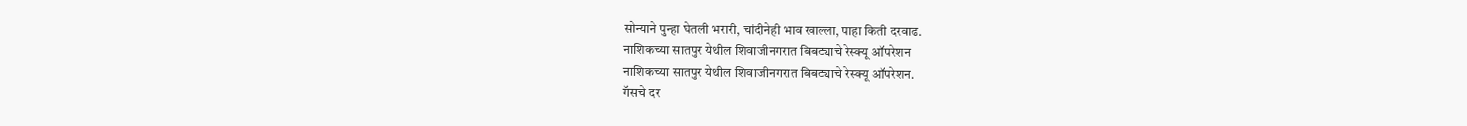सोन्याने पुन्हा घेतली भरारी, चांदीनेही भाव खाल्ला, पाहा किती दरवाढ.
नाशिकच्या सातपुर येथील शिवाजीनगरात बिबट्याचे रेस्क्यू ऑपरेशन
नाशिकच्या सातपुर येथील शिवाजीनगरात बिबट्याचे रेस्क्यू ऑपरेशन.
गॅसचे दर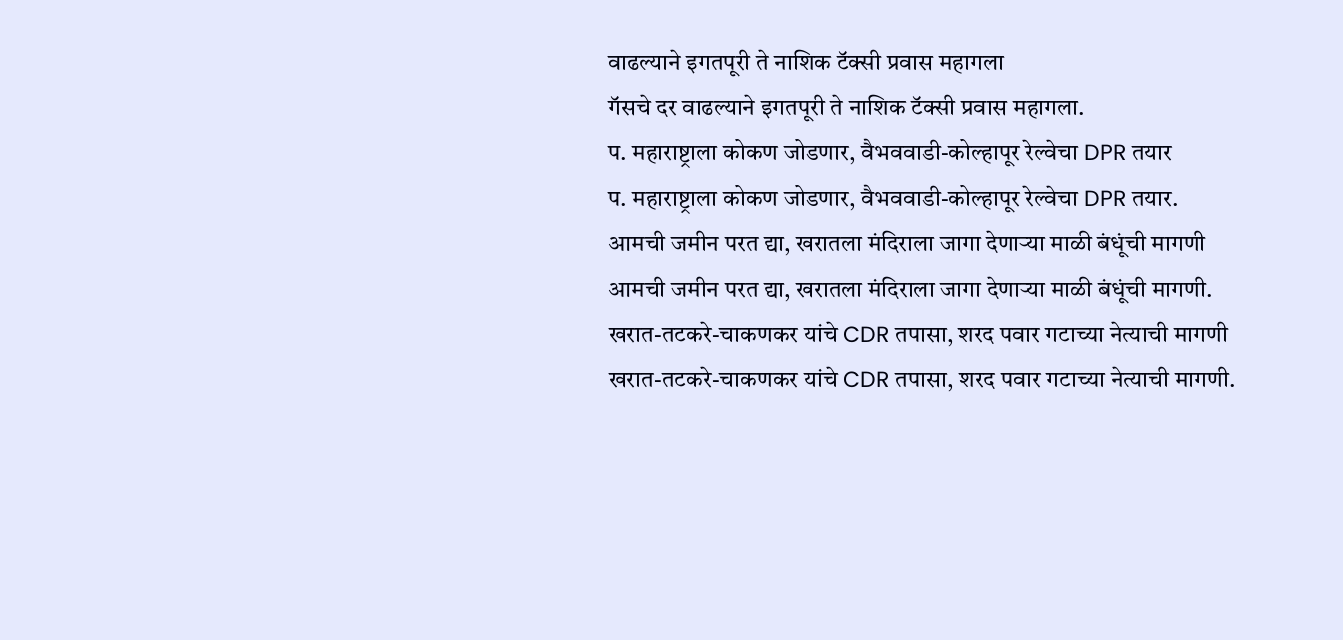वाढल्याने इगतपूरी ते नाशिक टॅक्सी प्रवास महागला
गॅसचे दर वाढल्याने इगतपूरी ते नाशिक टॅक्सी प्रवास महागला.
प. महाराष्ट्राला कोकण जोडणार, वैभववाडी-कोल्हापूर रेल्वेचा DPR तयार
प. महाराष्ट्राला कोकण जोडणार, वैभववाडी-कोल्हापूर रेल्वेचा DPR तयार.
आमची जमीन परत द्या, खरातला मंदिराला जागा देणाऱ्या माळी बंधूंची मागणी
आमची जमीन परत द्या, खरातला मंदिराला जागा देणाऱ्या माळी बंधूंची मागणी.
खरात-तटकरे-चाकणकर यांचे CDR तपासा, शरद पवार गटाच्या नेत्याची मागणी
खरात-तटकरे-चाकणकर यांचे CDR तपासा, शरद पवार गटाच्या नेत्याची मागणी.